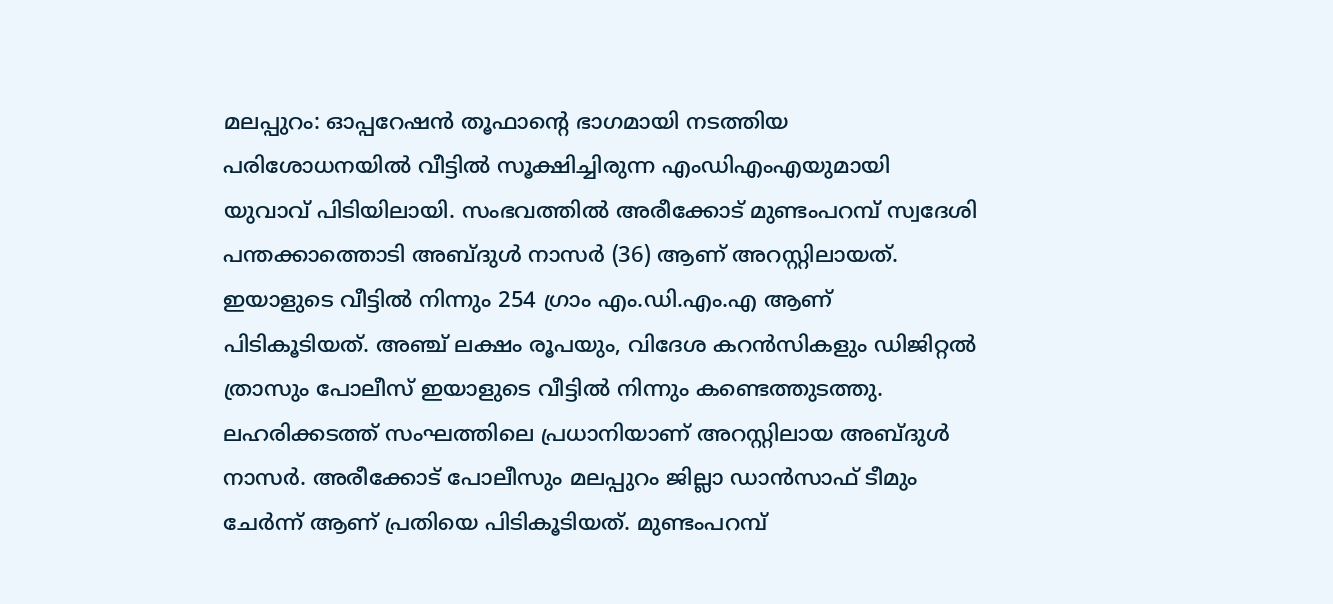മലപ്പുറം: ഓപ്പറേഷൻ തൂഫാന്റെ ഭാഗമായി നടത്തിയ പരിശോധനയിൽ വീട്ടിൽ സൂക്ഷിച്ചിരുന്ന എംഡിഎംഎയുമായി യുവാവ് പിടിയിലായി. സംഭവത്തിൽ അരീക്കോട് മുണ്ടംപറമ്പ് സ്വദേശി പന്തക്കാത്തൊടി അബ്ദുൾ നാസർ (36) ആണ് അറസ്റ്റിലായത്. ഇയാളുടെ വീട്ടിൽ നിന്നും 254 ഗ്രാം എം.ഡി.എം.എ ആണ് പിടികൂടിയത്. അഞ്ച് ലക്ഷം രൂപയും, വിദേശ കറൻസികളും ഡിജിറ്റൽ ത്രാസും പോലീസ് ഇയാളുടെ വീട്ടിൽ നിന്നും കണ്ടെത്തുടത്തു.
ലഹരിക്കടത്ത് സംഘത്തിലെ പ്രധാനിയാണ് അറസ്റ്റിലായ അബ്ദുൾ നാസർ. അരീക്കോട് പോലീസും മലപ്പുറം ജില്ലാ ഡാൻസാഫ് ടീമും ചേർന്ന് ആണ് പ്രതിയെ പിടികൂടിയത്. മുണ്ടംപറമ്പ്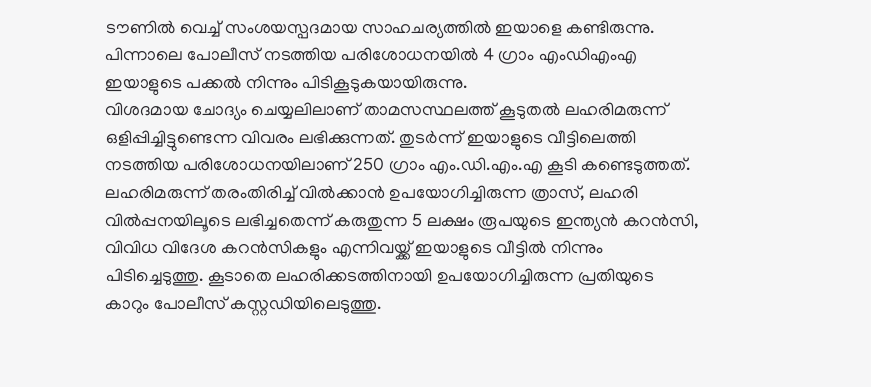ടൗണിൽ വെച്ച് സംശയസ്പദമായ സാഹചര്യത്തിൽ ഇയാളെ കണ്ടിരുന്നു. പിന്നാലെ പോലീസ് നടത്തിയ പരിശോധനയിൽ 4 ഗ്രാം എംഡിഎംഎ ഇയാളുടെ പക്കൽ നിന്നും പിടികൂടുകയായിരുന്നു.
വിശദമായ ചോദ്യം ചെയ്യലിലാണ് താമസസ്ഥലത്ത് കൂടുതൽ ലഹരിമരുന്ന് ഒളിപ്പിച്ചിട്ടുണ്ടെന്ന വിവരം ലഭിക്കുന്നത്. തുടർന്ന് ഇയാളുടെ വീട്ടിലെത്തി നടത്തിയ പരിശോധനയിലാണ് 250 ഗ്രാം എം.ഡി.എം.എ കൂടി കണ്ടെടുത്തത്. ലഹരിമരുന്ന് തരംതിരിച്ച് വിൽക്കാൻ ഉപയോഗിച്ചിരുന്ന ത്രാസ്, ലഹരി വിൽപ്പനയിലൂടെ ലഭിച്ചതെന്ന് കരുതുന്ന 5 ലക്ഷം രൂപയുടെ ഇന്ത്യൻ കറൻസി, വിവിധ വിദേശ കറൻസികളും എന്നിവയ്ക്ക് ഇയാളുടെ വീട്ടിൽ നിന്നും പിടിച്ചെടുത്തു. കൂടാതെ ലഹരിക്കടത്തിനായി ഉപയോഗിച്ചിരുന്ന പ്രതിയുടെ കാറും പോലീസ് കസ്റ്റഡിയിലെടുത്തു.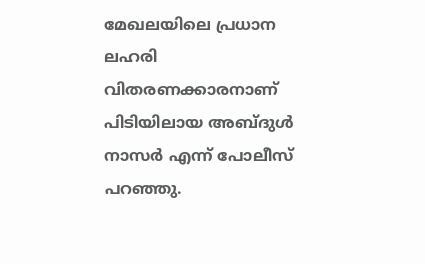മേഖലയിലെ പ്രധാന ലഹരി വിതരണക്കാരനാണ് പിടിയിലായ അബ്ദുൾ നാസർ എന്ന് പോലീസ് പറഞ്ഞു.